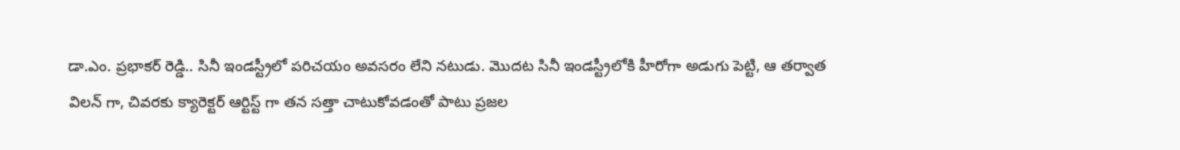డా.ఎం. ప్రభాకర్ రెడ్డి.. సినీ ఇండస్ట్రీలో పరిచయం అవసరం లేని నటుడు. మొదట సినీ ఇండస్ట్రీలోకి హీరోగా అడుగు పెట్టి, ఆ తర్వాత విలన్ గా, చివరకు క్యారెక్టర్ ఆర్టిస్ట్ గా తన సత్తా చాటుకోవడంతో పాటు ప్రజల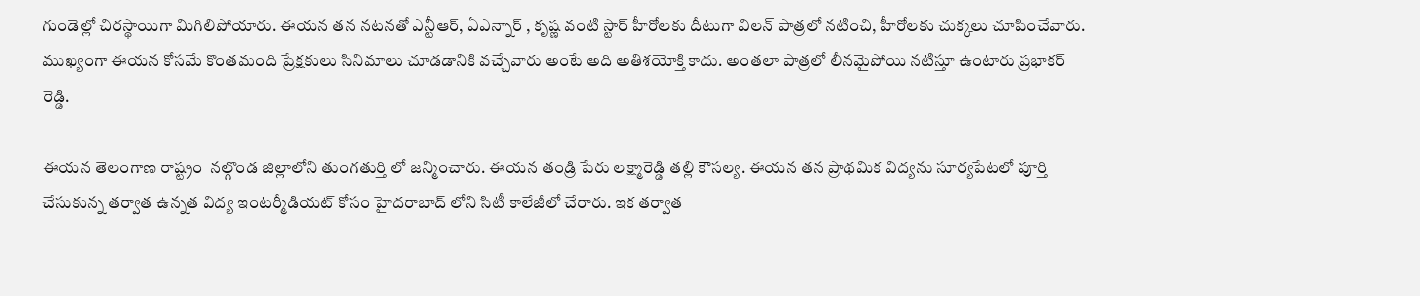గుండెల్లో చిరస్థాయిగా మిగిలిపోయారు. ఈయన తన నటనతో ఎన్టీఆర్, ఏఎన్నార్ , కృష్ణ వంటి స్టార్ హీరోలకు దీటుగా విలన్ పాత్రలో నటించి, హీరోలకు చుక్కలు చూపించేవారు. ముఖ్యంగా ఈయన కోసమే కొంతమంది ప్రేక్షకులు సినిమాలు చూడడానికి వచ్చేవారు అంటే అది అతిశయోక్తి కాదు. అంతలా పాత్రలో లీనమైపోయి నటిస్తూ ఉంటారు ప్రభాకర్ రెడ్డి.

ఈయన తెలంగాణ రాష్ట్రం  నల్గొండ జిల్లాలోని తుంగతుర్తి లో జన్మించారు. ఈయన తండ్రి పేరు లక్ష్మారెడ్డి తల్లి కౌసల్య. ఈయన తన ప్రాథమిక విద్యను సూర్యపేటలో పూర్తి చేసుకున్న తర్వాత ఉన్నత విద్య ఇంటర్మీడియట్ కోసం హైదరాబాద్ లోని సిటీ కాలేజీలో చేరారు. ఇక తర్వాత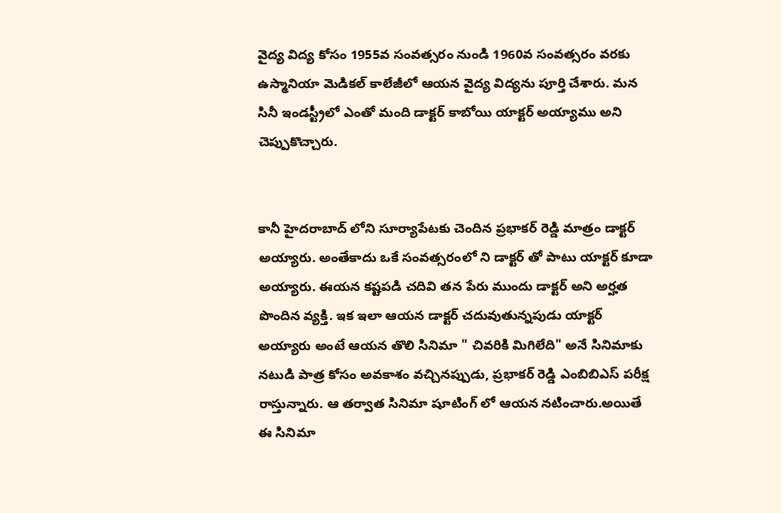వైద్య విద్య కోసం 1955వ సంవత్సరం నుండి 1960వ సంవత్సరం వరకు ఉస్మానియా మెడికల్ కాలేజీలో ఆయన వైద్య విద్యను పూర్తి చేశారు. మన సినీ ఇండస్ట్రీలో ఎంతో మంది డాక్టర్ కాబోయి యాక్టర్ అయ్యాము అని చెప్పుకొచ్చారు.


కానీ హైదరాబాద్ లోని సూర్యాపేటకు చెందిన ప్రభాకర్ రెడ్డి మాత్రం డాక్టర్ అయ్యారు. అంతేకాదు ఒకే సంవత్సరంలో ని డాక్టర్ తో పాటు యాక్టర్ కూడా అయ్యారు. ఈయన కష్టపడి చదివి తన పేరు ముందు డాక్టర్ అని అర్హత పొందిన వ్యక్తి. ఇక ఇలా ఆయన డాక్టర్ చదువుతున్నపుడు యాక్టర్ అయ్యారు అంటే ఆయన తొలి సినిమా " చివరికి మిగిలేది" అనే సినిమాకు నటుడి పాత్ర కోసం అవకాశం వచ్చినప్పుడు, ప్రభాకర్ రెడ్డి ఎంబిబిఎస్ పరీక్ష రాస్తున్నారు. ఆ తర్వాత సినిమా షూటింగ్ లో ఆయన నటించారు.అయితే  ఈ సినిమా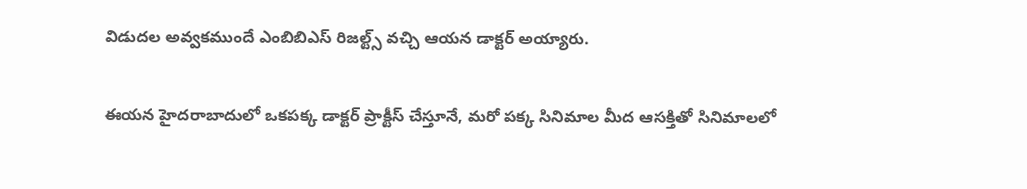విడుదల అవ్వకముందే ఎంబిబిఎస్ రిజల్ట్స్ వచ్చి ఆయన డాక్టర్ అయ్యారు.

ఈయన హైదరాబాదులో ఒకపక్క డాక్టర్ ప్రాక్టీస్ చేస్తూనే, మరో పక్క సినిమాల మీద ఆసక్తితో సినిమాలలో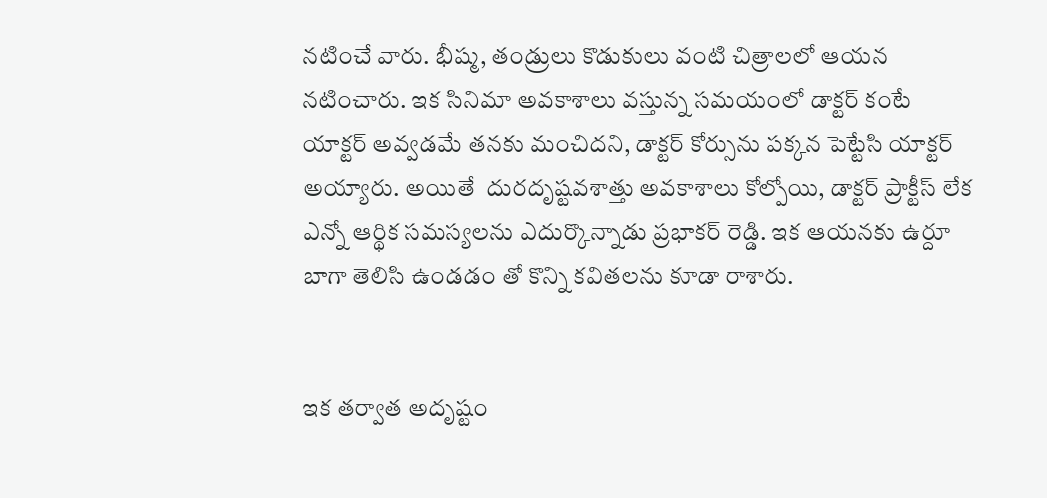నటించే వారు. భీష్మ, తండ్రులు కొడుకులు వంటి చిత్రాలలో ఆయన నటించారు. ఇక సినిమా అవకాశాలు వస్తున్న సమయంలో డాక్టర్ కంటే యాక్టర్ అవ్వడమే తనకు మంచిదని, డాక్టర్ కోర్సును పక్కన పెట్టేసి యాక్టర్  అయ్యారు. అయితే  దురదృష్టవశాత్తు అవకాశాలు కోల్పోయి, డాక్టర్ ప్రాక్టీస్ లేక ఎన్నో ఆర్థిక సమస్యలను ఎదుర్కొన్నాడు ప్రభాకర్ రెడ్డి. ఇక ఆయనకు ఉర్దూ బాగా తెలిసి ఉండడం తో కొన్ని కవితలను కూడా రాశారు.


ఇక తర్వాత అదృష్టం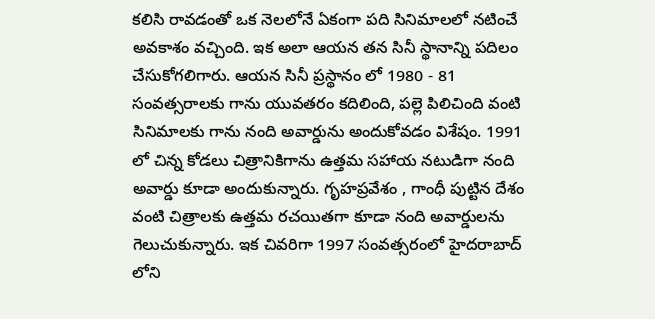కలిసి రావడంతో ఒక నెలలోనే ఏకంగా పది సినిమాలలో నటించే అవకాశం వచ్చింది. ఇక అలా ఆయన తన సినీ స్థానాన్ని పదిలం చేసుకోగలిగారు. ఆయన సినీ ప్రస్థానం లో 1980 - 81 సంవత్సరాలకు గాను యువతరం కదిలింది, పల్లె పిలిచింది వంటి సినిమాలకు గాను నంది అవార్డును అందుకోవడం విశేషం. 1991 లో చిన్న కోడలు చిత్రానికిగాను ఉత్తమ సహాయ నటుడిగా నంది అవార్డు కూడా అందుకున్నారు. గృహప్రవేశం , గాంధీ పుట్టిన దేశం వంటి చిత్రాలకు ఉత్తమ రచయితగా కూడా నంది అవార్డులను గెలుచుకున్నారు. ఇక చివరిగా 1997 సంవత్సరంలో హైదరాబాద్ లోని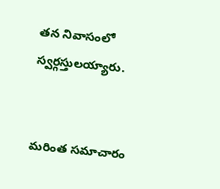తన నివాసంలో స్వర్గస్తులయ్యారు.


మరింత సమాచారం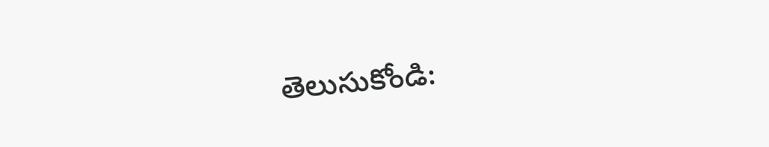తెలుసుకోండి: